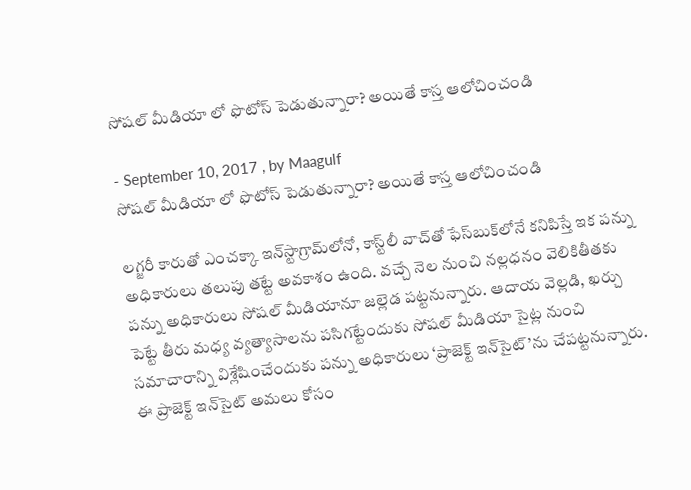సోషల్ మీడియా లో ఫొటోస్ పెడుతున్నారా? అయితే కాస్త ఆలోచించండి

- September 10, 2017 , by Maagulf
సోషల్ మీడియా లో ఫొటోస్ పెడుతున్నారా? అయితే కాస్త ఆలోచించండి

లగ్జరీ కారుతో ఎంచక్కా ఇన్‌స్టాగ్రామ్‌లోనో, కాస్ట్‌లీ వాచ్‌తో ఫేస్‌బుక్‌లోనే కనిపిస్తే ఇక పన్ను అధికారులు తలుపు తట్టే అవకాశం ఉంది. వచ్చే నెల నుంచి నల్లధనం వెలికితీతకు పన్ను అధికారులు సోషల్‌ మీడియానూ జల్లెడ పట్టనున్నారు. ఆదాయ వెల్లడి, ఖర్చు పెట్టే తీరు మధ్య వ్యత్యాసాలను పసిగట్టేందుకు సోషల్‌ మీడియా సైట్ల నుంచి సమాచారాన్ని విశ్లేషించేందుకు పన్ను అధికారులు ‘ప్రాజెక్ట్‌ ఇన్‌సైట్‌’ను చేపట్టనున్నారు.
ఈ ప్రాజెక్ట్‌ ఇన్‌సైట్‌ అమలు కోసం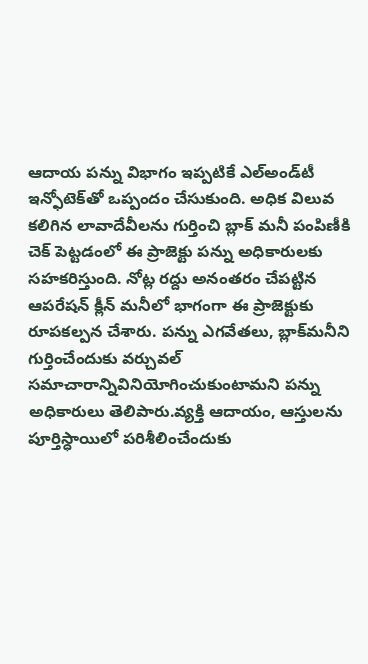ఆదాయ పన్ను విభాగం ఇప్పటికే ఎల్‌అండ్‌టీ ఇన్ఫోటెక్‌తో ఒప్పందం చేసుకుంది. అధిక విలువ కలిగిన లావాదేవీలను గుర్తించి బ్లాక్‌ మనీ పంపిణీకి చెక్‌ పెట్టడంలో ఈ ప్రాజెక్టు పన్ను అధికారులకు సహకరిస్తుంది. నోట్ల రద్దు అనంతరం చేపట్టిన ఆపరేషన్‌ క్లీన్‌ మనీలో భాగంగా ఈ ప్రాజెక్టుకు రూపకల్పన చేశారు. పన్ను ఎగవేతలు, బ్లాక్‌మనీని గుర్తించేందుకు వర్చువల్‌ సమాచారాన్నివినియోగించుకుంటామని పన్ను అధికారులు తెలిపారు.వ్యక్తి ఆదాయం, ఆస్తులను పూర్తిస్ధాయిలో పరిశీలించేందుకు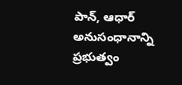పాన్‌, ఆధార్‌ అనుసంధానాన్ని ప్రభుత్వం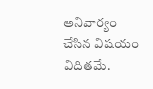అనివార్యం చేసిన విషయం విదితమే.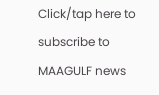Click/tap here to subscribe to MAAGULF news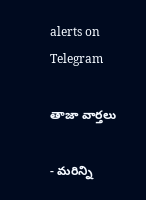alerts on Telegram

తాజా వార్తలు

- మరిన్ని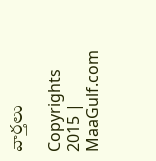వార్తలు

Copyrights 2015 | MaaGulf.com